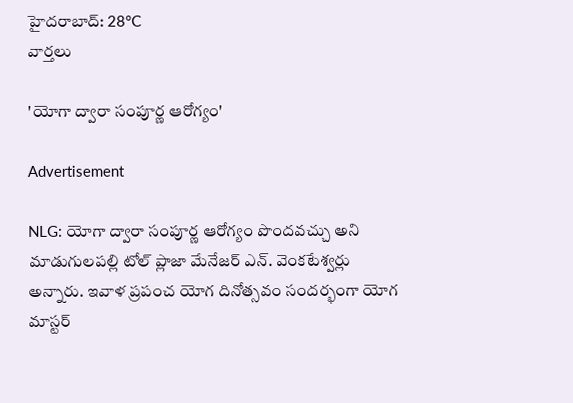హైదరాబాద్: 28°C
వార్తలు

'యోగా ద్వారా సంపూర్ణ ఆరోగ్యం'

Advertisement

NLG: యోగా ద్వారా సంపూర్ణ ఆరోగ్యం పొందవచ్చు అని మాడుగులపల్లి టోల్ ప్లాజా మేనేజర్ ఎన్. వెంకటేశ్వర్లు అన్నారు. ఇవాళ ప్రపంచ యోగ దినోత్సవం సందర్భంగా యోగ మాస్టర్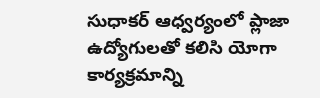సుధాకర్ ఆధ్వర్యంలో ప్లాజా ఉద్యోగులతో కలిసి యోగా కార్యక్రమాన్ని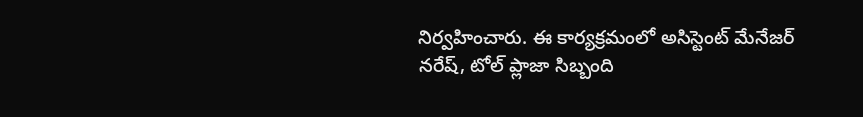నిర్వహించారు. ఈ కార్యక్రమంలో అసిస్టెంట్ మేనేజర్ నరేష్, టోల్ ప్లాజా సిబ్బంది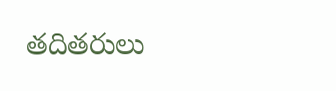తదితరులు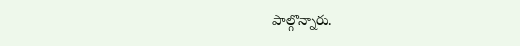పాల్గొన్నారు.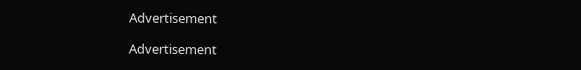Advertisement

Advertisement